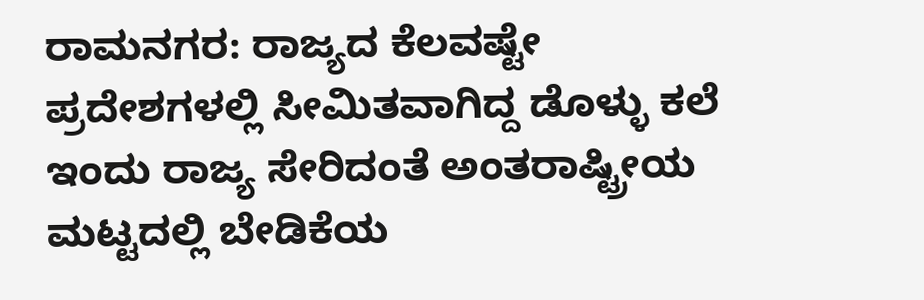ರಾಮನಗರ: ರಾಜ್ಯದ ಕೆಲವಷ್ಟೇ ಪ್ರದೇಶಗಳಲ್ಲಿ ಸೀಮಿತವಾಗಿದ್ದ ಡೊಳ್ಳು ಕಲೆ ಇಂದು ರಾಜ್ಯ ಸೇರಿದಂತೆ ಅಂತರಾಷ್ಟ್ರೀಯ ಮಟ್ಟದಲ್ಲಿ ಬೇಡಿಕೆಯ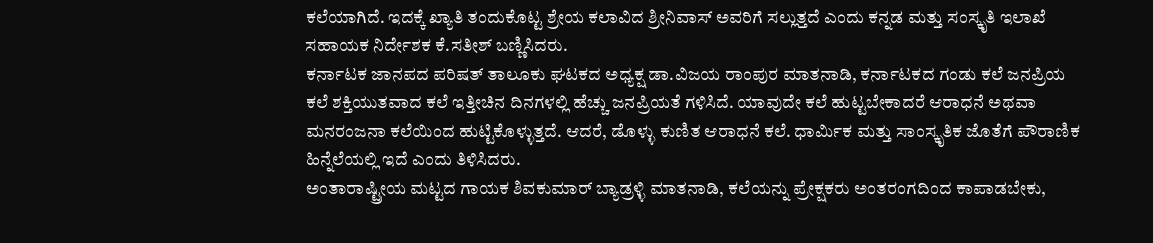ಕಲೆಯಾಗಿದೆ. ಇದಕ್ಕೆ ಖ್ಯಾತಿ ತಂದುಕೊಟ್ಟ ಶ್ರೇಯ ಕಲಾವಿದ ಶ್ರೀನಿವಾಸ್ ಅವರಿಗೆ ಸಲ್ಲುತ್ತದೆ ಎಂದು ಕನ್ನಡ ಮತ್ತು ಸಂಸ್ಕೃತಿ ಇಲಾಖೆ ಸಹಾಯಕ ನಿರ್ದೇಶಕ ಕೆ.ಸತೀಶ್ ಬಣ್ಣಿಸಿದರು.
ಕರ್ನಾಟಕ ಜಾನಪದ ಪರಿಷತ್ ತಾಲೂಕು ಘಟಕದ ಅಧ್ಯಕ್ಷ ಡಾ.ವಿಜಯ ರಾಂಪುರ ಮಾತನಾಡಿ, ಕರ್ನಾಟಕದ ಗಂಡು ಕಲೆ ಜನಪ್ರಿಯ ಕಲೆ ಶಕ್ತಿಯುತವಾದ ಕಲೆ ಇತ್ತೀಚಿನ ದಿನಗಳಲ್ಲಿ ಹೆಚ್ಚು ಜನಪ್ರಿಯತೆ ಗಳಿಸಿದೆ. ಯಾವುದೇ ಕಲೆ ಹುಟ್ಟಬೇಕಾದರೆ ಆರಾಧನೆ ಅಥವಾ ಮನರಂಜನಾ ಕಲೆಯಿಂದ ಹುಟ್ಟಿಕೊಳ್ಳುತ್ತದೆ. ಆದರೆ, ಡೊಳ್ಳು ಕುಣಿತ ಆರಾಧನೆ ಕಲೆ. ಧಾರ್ಮಿಕ ಮತ್ತು ಸಾಂಸ್ಕೃತಿಕ ಜೊತೆಗೆ ಪೌರಾಣಿಕ ಹಿನ್ನೆಲೆಯಲ್ಲಿ ಇದೆ ಎಂದು ತಿಳಿಸಿದರು.
ಅಂತಾರಾಷ್ಟ್ರೀಯ ಮಟ್ಟದ ಗಾಯಕ ಶಿವಕುಮಾರ್ ಬ್ಯಾಡ್ರಳ್ಳಿ ಮಾತನಾಡಿ, ಕಲೆಯನ್ನು ಪ್ರೇಕ್ಷಕರು ಅಂತರಂಗದಿಂದ ಕಾಪಾಡಬೇಕು,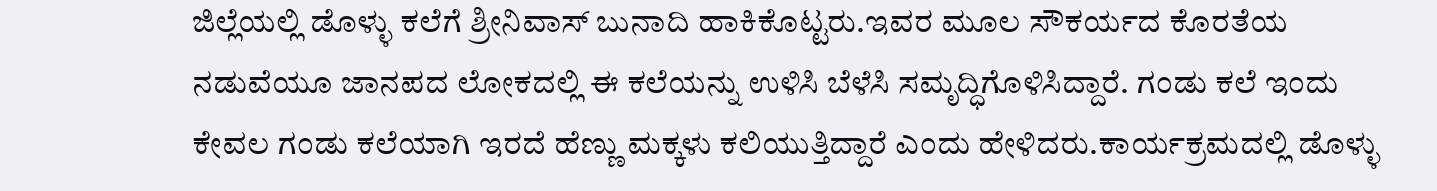ಜಿಲ್ಲೆಯಲ್ಲಿ ಡೊಳ್ಳು ಕಲೆಗೆ ಶ್ರೀನಿವಾಸ್ ಬುನಾದಿ ಹಾಕಿಕೊಟ್ಟರು.ಇವರ ಮೂಲ ಸೌಕರ್ಯದ ಕೊರತೆಯ ನಡುವೆಯೂ ಜಾನಪದ ಲೋಕದಲ್ಲಿ ಈ ಕಲೆಯನ್ನು ಉಳಿಸಿ ಬೆಳೆಸಿ ಸಮೃದ್ಧಿಗೊಳಿಸಿದ್ದಾರೆ. ಗಂಡು ಕಲೆ ಇಂದು ಕೇವಲ ಗಂಡು ಕಲೆಯಾಗಿ ಇರದೆ ಹೆಣ್ಣು ಮಕ್ಕಳು ಕಲಿಯುತ್ತಿದ್ದಾರೆ ಎಂದು ಹೇಳಿದರು.ಕಾರ್ಯಕ್ರಮದಲ್ಲಿ ಡೊಳ್ಳು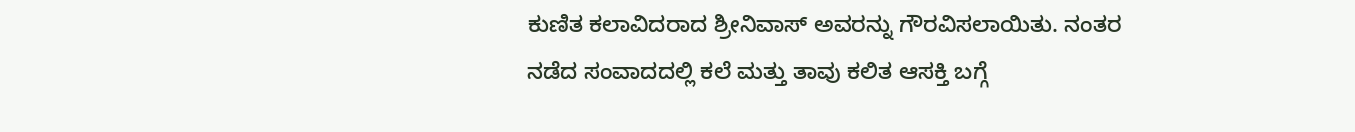ಕುಣಿತ ಕಲಾವಿದರಾದ ಶ್ರೀನಿವಾಸ್ ಅವರನ್ನು ಗೌರವಿಸಲಾಯಿತು. ನಂತರ ನಡೆದ ಸಂವಾದದಲ್ಲಿ ಕಲೆ ಮತ್ತು ತಾವು ಕಲಿತ ಆಸಕ್ತಿ ಬಗ್ಗೆ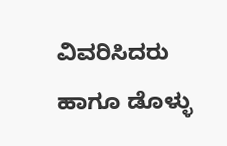ವಿವರಿಸಿದರು ಹಾಗೂ ಡೊಳ್ಳು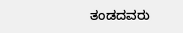ತಂಡದವರು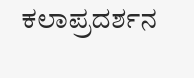ಕಲಾಪ್ರದರ್ಶನ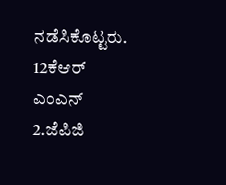ನಡೆಸಿಕೊಟ್ಟರು.
12ಕೆಆರ್ ಎಂಎನ್ 2.ಜೆಪಿಜಿ